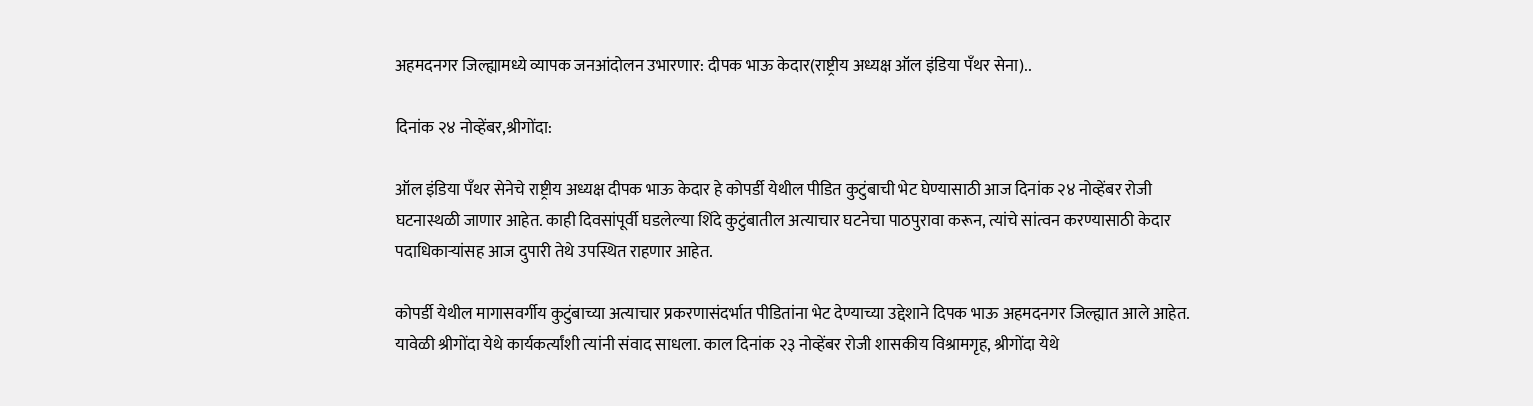अहमदनगर जिल्ह्यामध्ये व्यापक जनआंदोलन उभारणार: दीपक भाऊ केदार(राष्ट्रीय अध्यक्ष ऑल इंडिया पँथर सेना)..

दिनांक २४ नोव्हेंबर,श्रीगोंदा:

ऑल इंडिया पँथर सेनेचे राष्ट्रीय अध्यक्ष दीपक भाऊ केदार हे कोपर्डी येथील पीडित कुटुंबाची भेट घेण्यासाठी आज दिनांक २४ नोव्हेंबर रोजी घटनास्थळी जाणार आहेत. काही दिवसांपूर्वी घडलेल्या शिंदे कुटुंबातील अत्याचार घटनेचा पाठपुरावा करून, त्यांचे सांत्वन करण्यासाठी केदार पदाधिकार्‍यांसह आज दुपारी तेथे उपस्थित राहणार आहेत.

कोपर्डी येथील मागासवर्गीय कुटुंबाच्या अत्याचार प्रकरणासंदर्भात पीडितांना भेट देण्याच्या उद्देशाने दिपक भाऊ अहमदनगर जिल्ह्यात आले आहेत. यावेळी श्रीगोंदा येथे कार्यकर्त्यांशी त्यांनी संवाद साधला. काल दिनांक २३ नोव्हेंबर रोजी शासकीय विश्रामगृह, श्रीगोंदा येथे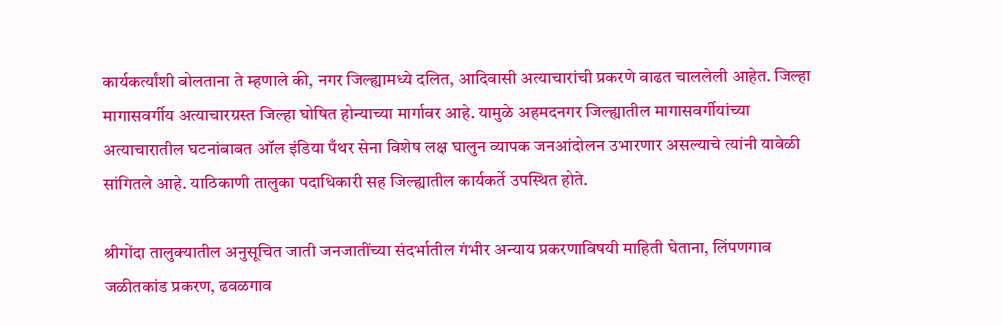कार्यकर्त्यांशी बोलताना ते म्हणाले की, नगर जिल्ह्यामध्ये दलित, आदिवासी अत्याचारांची प्रकरणे वाढत चाललेली आहेत. जिल्हा मागासवर्गीय अत्याचारग्रस्त जिल्हा घोषित होन्याच्या मार्गावर आहे. यामुळे अहमदनगर जिल्ह्यातील मागासवर्गीयांच्या अत्याचारातील घटनांबाबत ऑल इंडिया पँथर सेना विशेष लक्ष घालुन व्यापक जनआंदोलन उभारणार असल्याचे त्यांनी यावेळी सांगितले आहे. याठिकाणी तालुका पदाधिकारी सह जिल्ह्यातील कार्यकर्ते उपस्थित होते.

श्रीगोंदा तालुक्यातील अनुसूचित जाती जनजातींच्या संदर्भातील गंभीर अन्याय प्रकरणाविषयी माहिती घेताना, लिंपणगाव जळीतकांड प्रकरण, ढवळगाव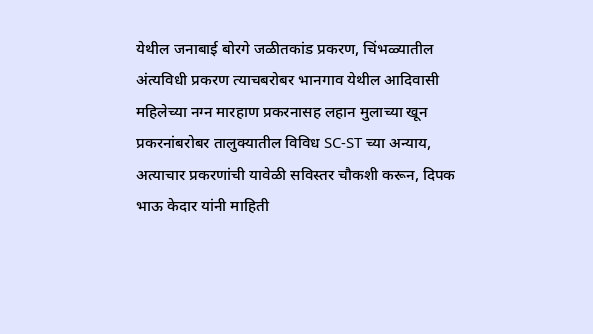येथील जनाबाई बोरगे जळीतकांड प्रकरण, चिंभळ्यातील अंत्यविधी प्रकरण त्याचबरोबर भानगाव येथील आदिवासी महिलेच्या नग्न मारहाण प्रकरनासह लहान मुलाच्या खून प्रकरनांबरोबर तालुक्यातील विविध SC-ST च्या अन्याय, अत्याचार प्रकरणांची यावेळी सविस्तर चौकशी करून, दिपक भाऊ केदार यांनी माहिती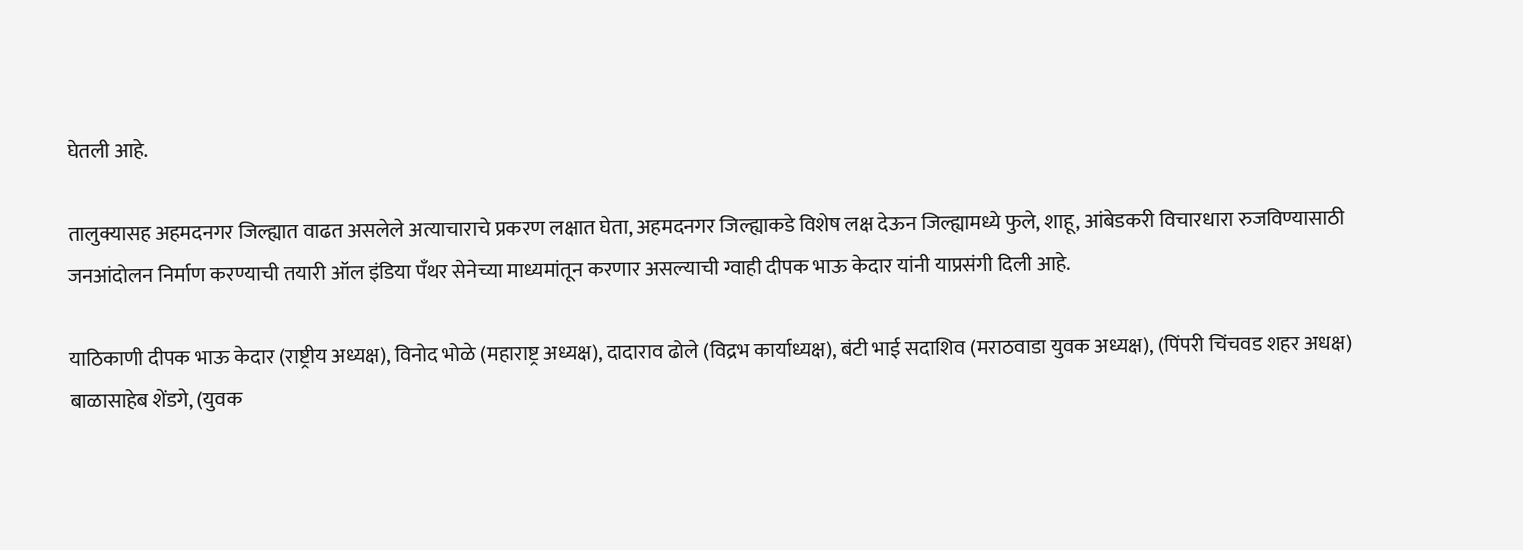घेतली आहे.

तालुक्यासह अहमदनगर जिल्ह्यात वाढत असलेले अत्याचाराचे प्रकरण लक्षात घेता, अहमदनगर जिल्ह्याकडे विशेष लक्ष देऊन जिल्ह्यामध्ये फुले, शाहू, आंबेडकरी विचारधारा रुजविण्यासाठी जनआंदोलन निर्माण करण्याची तयारी ऑल इंडिया पँथर सेनेच्या माध्यमांतून करणार असल्याची ग्वाही दीपक भाऊ केदार यांनी याप्रसंगी दिली आहे.

याठिकाणी दीपक भाऊ केदार (राष्ट्रीय अध्यक्ष), विनोद भोळे (महाराष्ट्र अध्यक्ष), दादाराव ढोले (विद्रभ कार्याध्यक्ष), बंटी भाई सदाशिव (मराठवाडा युवक अध्यक्ष), (पिंपरी चिंचवड शहर अधक्ष) बाळासाहेब शेंडगे, (युवक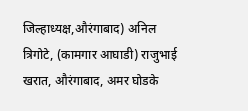जिल्हाध्यक्ष,औरंगाबाद) अनिल त्रिगोटे, (कामगार आघाडी) राजुभाई खरात, औरंगाबाद, अमर घोडके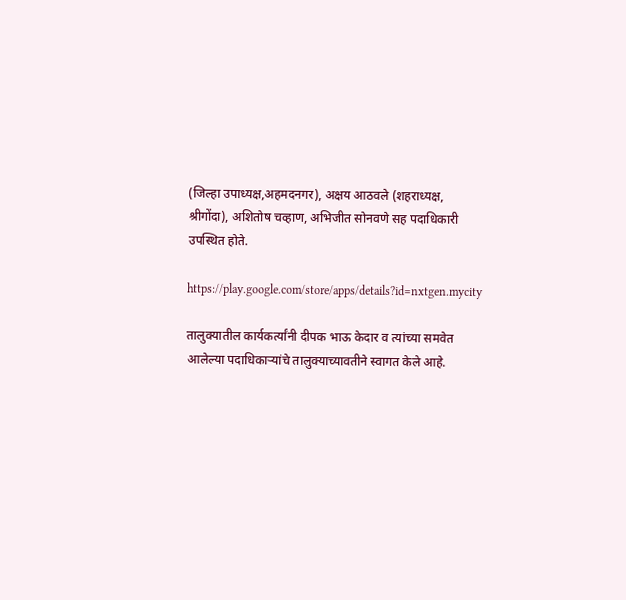(जिल्हा उपाध्यक्ष,अहमदनगर), अक्षय आठवले (शहराध्यक्ष, श्रीगोंदा), अशितोष चव्हाण, अभिजीत सोनवणे सह पदाधिकारी उपस्थित होते.

https://play.google.com/store/apps/details?id=nxtgen.mycity

तालुक्यातील कार्यकर्त्यांनी दीपक भाऊ केदार व त्यांच्या समवेत आलेल्या पदाधिकाऱ्यांचे तालुक्याच्यावतीने स्वागत केले आहे.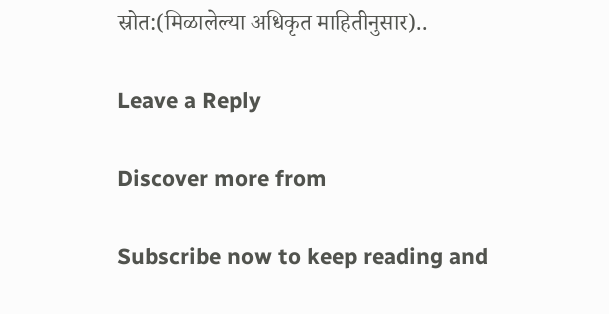स्रोत:(मिळालेल्या अधिकृत माहितीनुसार)..

Leave a Reply

Discover more from

Subscribe now to keep reading and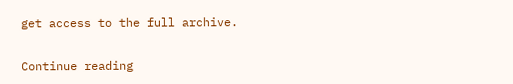get access to the full archive.

Continue reading